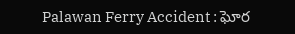Palawan Ferry Accident : ఘోర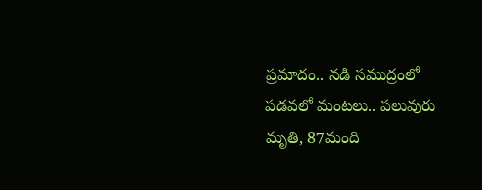ప్రమాదం.. నడి సముద్రంలో పడవలో మంటలు.. పలువురు మృతి, 87మంది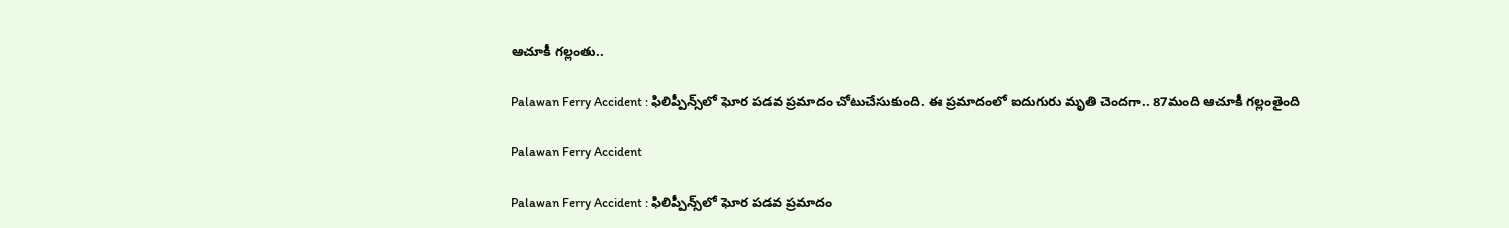ఆచూకీ గల్లంతు..

Palawan Ferry Accident : ఫిలిప్పీన్స్‌లో ఘోర పడవ ప్రమాదం చోటుచేసుకుంది. ఈ ప్రమాదంలో ఐదుగురు మృతి చెందగా.. 87మంది ఆచూకీ గల్లంతైంది

Palawan Ferry Accident

Palawan Ferry Accident : ఫిలిప్పీన్స్‌లో ఘోర పడవ ప్రమాదం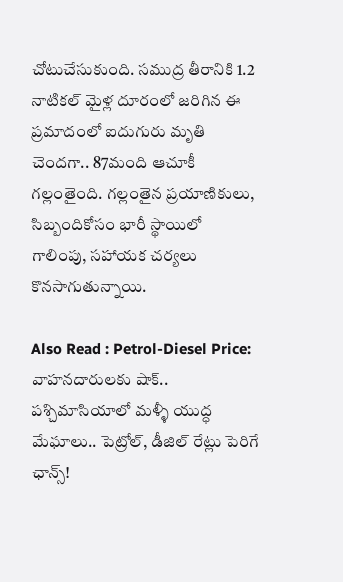చోటుచేసుకుంది. సముద్ర తీరానికి 1.2 నాటికల్ మైళ్ల దూరంలో జరిగిన ఈ ప్రమాదంలో ఐదుగురు మృతి చెందగా.. 87మంది ఆచూకీ గల్లంతైంది. గల్లంతైన ప్రయాణికులు, సిబ్బందికోసం భారీ స్థాయిలో గాలింపు, సహాయక చర్యలు కొనసాగుతున్నాయి.

Also Read : Petrol-Diesel Price: వాహనదారులకు షాక్.. పశ్చిమాసియాలో మళ్ళీ యుద్ధ మేఘాలు.. పెట్రోల్, డీజిల్ రేట్లు పెరిగే ఛాన్స్!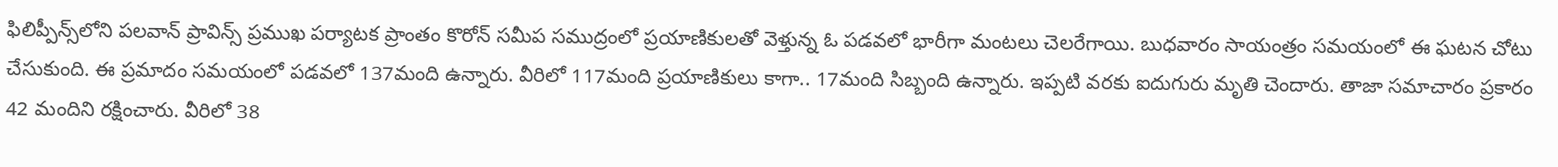ఫిలిప్పీన్స్‌‌లోని పలవాన్ ప్రావిన్స్‌ ప్రముఖ పర్యాటక ప్రాంతం కొరోన్ సమీప సముద్రంలో ప్రయాణికులతో వెళ్తున్న ఓ పడవలో భారీగా మంటలు చెలరేగాయి. బుధవారం సాయంత్రం సమయంలో ఈ ఘటన చోటు చేసుకుంది. ఈ ప్రమాదం సమయంలో పడవలో 137మంది ఉన్నారు. వీరిలో 117మంది ప్రయాణికులు కాగా.. 17మంది సిబ్బంది ఉన్నారు. ఇప్పటి వరకు ఐదుగురు మృతి చెందారు. తాజా సమాచారం ప్రకారం 42 మందిని రక్షించారు. వీరిలో 38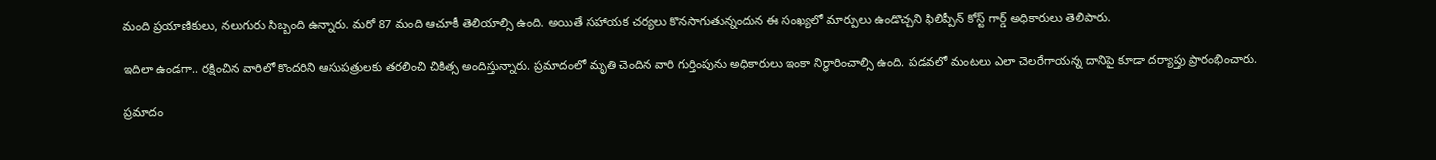మంది ప్రయాణికులు, నలుగురు సిబ్బంది ఉన్నారు. మరో 87 మంది ఆచూకీ తెలియాల్సి ఉంది. అయితే సహాయక చర్యలు కొనసాగుతున్నందున ఈ సంఖ్యలో మార్పులు ఉండొచ్చని ఫిలిప్పీన్ కోస్ట్ గార్డ్ అధికారులు తెలిపారు.

ఇదిలా ఉండగా.. రక్షించిన వారిలో కొందరిని ఆసుపత్రులకు తరలించి చికిత్స అందిస్తున్నారు. ప్రమాదంలో మృతి చెందిన వారి గుర్తింపును అధికారులు ఇంకా నిర్ధారించాల్సి ఉంది. పడవలో మంటలు ఎలా చెలరేగాయన్న దానిపై కూడా దర్యాప్తు ప్రారంభించారు.

ప్రమాదం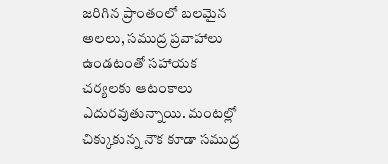జరిగిన ప్రాంతంలో బలమైన అలలు, సముద్ర ప్రవాహాలు ఉండటంతో సహాయక చర్యలకు ఆటంకాలు ఎదురవుతున్నాయి. మంటల్లో చిక్కుకున్న నౌక కూడా సముద్ర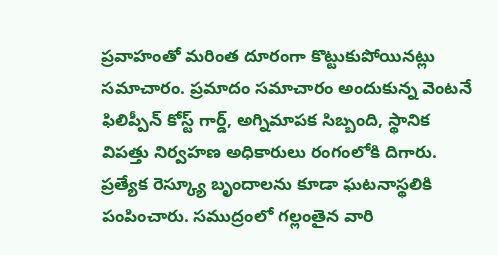ప్రవాహంతో మరింత దూరంగా కొట్టుకుపోయినట్లు సమాచారం. ప్రమాదం సమాచారం అందుకున్న వెంటనే ఫిలిప్పీన్ కోస్ట్ గార్డ్, అగ్నిమాపక సిబ్బంది, స్థానిక విపత్తు నిర్వహణ అధికారులు రంగంలోకి దిగారు. ప్రత్యేక రెస్క్యూ బృందాలను కూడా ఘటనాస్థలికి పంపించారు. సముద్రంలో గల్లంతైన వారి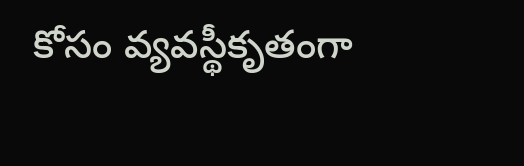కోసం వ్యవస్థీకృతంగా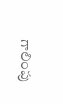గాలింపు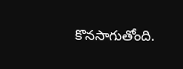కొనసాగుతోంది.